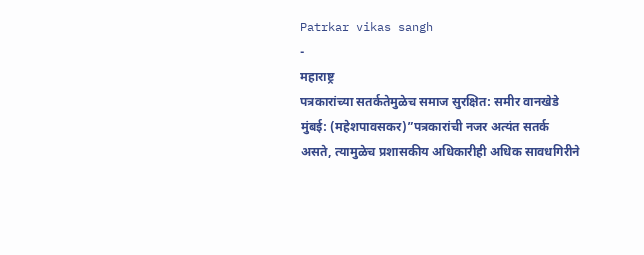Patrkar vikas sangh
-
महाराष्ट्र
पत्रकारांच्या सतर्कतेमुळेच समाज सुरक्षित: समीर वानखेडे
मुंबई: (महेशपावसकर)”पत्रकारांची नजर अत्यंत सतर्क असते, त्यामुळेच प्रशासकीय अधिकारीही अधिक सावधगिरीने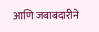आणि जबाबदारीने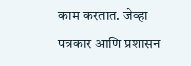काम करतात. जेव्हा पत्रकार आणि प्रशासन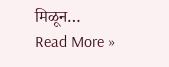मिळून…
Read More »